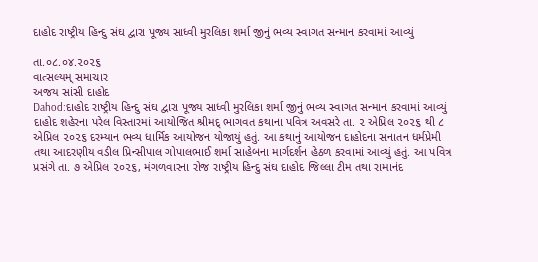દાહોદ રાષ્ટ્રીય હિન્દુ સંઘ દ્વારા પૂજ્ય સાધ્વી મુરલિકા શર્મા જીનું ભવ્ય સ્વાગત સન્માન કરવામાં આવ્યું

તા.૦૮.૦૪.૨૦૨૬
વાત્સલ્યમ્ સમાચાર
અજય સાંસી દાહોદ
Dahod:દાહોદ રાષ્ટ્રીય હિન્દુ સંઘ દ્વારા પૂજ્ય સાધ્વી મુરલિકા શર્મા જીનું ભવ્ય સ્વાગત સન્માન કરવામાં આવ્યું
દાહોદ શહેરના પરેલ વિસ્તારમાં આયોજિત શ્રીમદ્ ભાગવત કથાના પવિત્ર અવસરે તા. ૨ એપ્રિલ ૨૦૨૬ થી ૮ એપ્રિલ ૨૦૨૬ દરમ્યાન ભવ્ય ધાર્મિક આયોજન યોજાયું હતું. આ કથાનું આયોજન દાહોદના સનાતન ધર્મપ્રેમી તથા આદરણીય વડીલ પ્રિન્સીપાલ ગોપાલભાઈ શર્મા સાહેબના માર્ગદર્શન હેઠળ કરવામાં આવ્યું હતું. આ પવિત્ર પ્રસંગે તા. ૭ એપ્રિલ ૨૦૨૬, મંગળવારના રોજ રાષ્ટ્રીય હિન્દુ સંઘ દાહોદ જિલ્લા ટીમ તથા રામાનંદ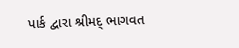પાર્ક દ્વારા શ્રીમદ્ ભાગવત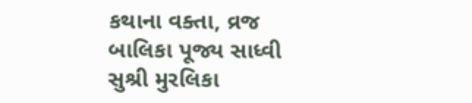કથાના વક્તા, વ્રજ બાલિકા પૂજ્ય સાધ્વી સુશ્રી મુરલિકા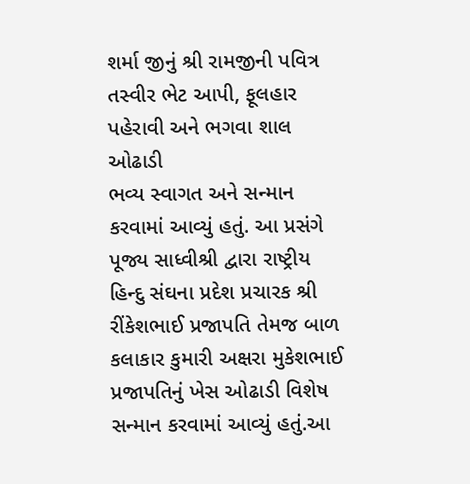શર્મા જીનું શ્રી રામજીની પવિત્ર તસ્વીર ભેટ આપી, ફૂલહાર પહેરાવી અને ભગવા શાલ ઓઢાડી
ભવ્ય સ્વાગત અને સન્માન કરવામાં આવ્યું હતું. આ પ્રસંગે પૂજ્ય સાધ્વીશ્રી દ્વારા રાષ્ટ્રીય હિન્દુ સંઘના પ્રદેશ પ્રચારક શ્રી રીંકેશભાઈ પ્રજાપતિ તેમજ બાળ કલાકાર કુમારી અક્ષરા મુકેશભાઈ પ્રજાપતિનું ખેસ ઓઢાડી વિશેષ સન્માન કરવામાં આવ્યું હતું.આ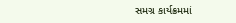સમગ્ર કાર્યક્રમમાં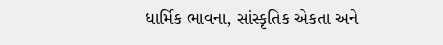ધાર્મિક ભાવના, સાંસ્કૃતિક એકતા અને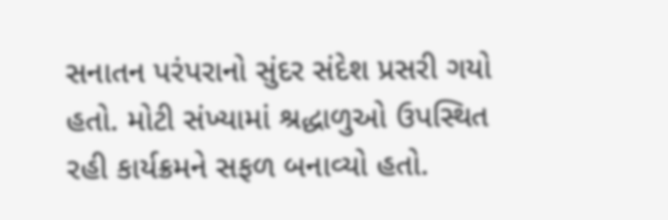સનાતન પરંપરાનો સુંદર સંદેશ પ્રસરી ગયો હતો. મોટી સંખ્યામાં શ્રદ્ધાળુઓ ઉપસ્થિત રહી કાર્યક્રમને સફળ બનાવ્યો હતો.